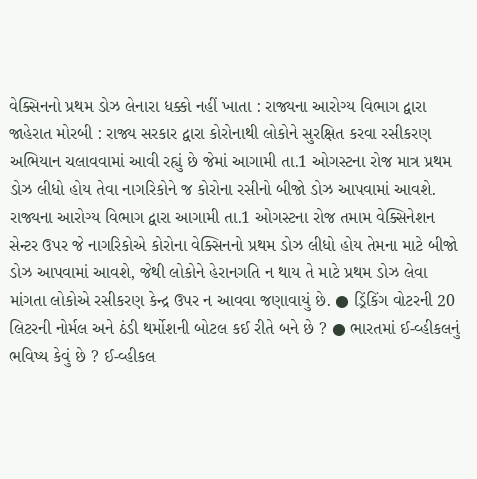વેક્સિનનો પ્રથમ ડોઝ લેનારા ધક્કો નહીં ખાતા : રાજ્યના આરોગ્ય વિભાગ દ્વારા જાહેરાત મોરબી : રાજ્ય સરકાર દ્વારા કોરોનાથી લોકોને સુરક્ષિત કરવા રસીકરણ અભિયાન ચલાવવામાં આવી રહ્યું છે જેમાં આગામી તા.1 ઓગસ્ટના રોજ માત્ર પ્રથમ ડોઝ લીધો હોય તેવા નાગરિકોને જ કોરોના રસીનો બીજો ડોઝ આપવામાં આવશે. રાજ્યના આરોગ્ય વિભાગ દ્વારા આગામી તા.1 ઓગસ્ટના રોજ તમામ વેક્સિનેશન સેન્ટર ઉપર જે નાગરિકોએ કોરોના વેક્સિનનો પ્રથમ ડોઝ લીધો હોય તેમના માટે બીજો ડોઝ આપવામાં આવશે, જેથી લોકોને હેરાનગતિ ન થાય તે માટે પ્રથમ ડોઝ લેવા માંગતા લોકોએ રસીકરણ કેન્દ્ર ઉપર ન આવવા જણાવાયું છે. ● ડ્રિંકિંગ વોટરની 20 લિટરની નોર્મલ અને ઠંડી થર્મોશની બોટલ કઈ રીતે બને છે ? ● ભારતમાં ઈ-વ્હીકલનું ભવિષ્ય કેવું છે ? ઈ-વ્હીકલ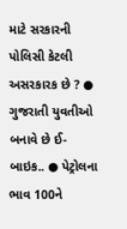માટે સરકારની પોલિસી કેટલી અસરકારક છે ? ● ગુજરાતી યુવતીઓ બનાવે છે ઈ-બાઇક.. ● પેટ્રોલના ભાવ 100ને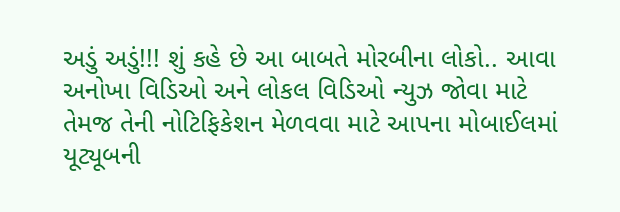અડું અડું!!! શું કહે છે આ બાબતે મોરબીના લોકો.. આવા અનોખા વિડિઓ અને લોકલ વિડિઓ ન્યુઝ જોવા માટે તેમજ તેની નોટિફિકેશન મેળવવા માટે આપના મોબાઈલમાં યૂટ્યૂબની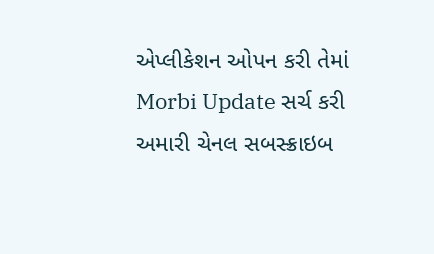એપ્લીકેશન ઓપન કરી તેમાં Morbi Update સર્ચ કરી અમારી ચેનલ સબસ્ક્રાઇબ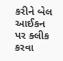કરીને બેલ આઈકન પર ક્લીક કરવા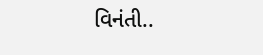વિનંતી..